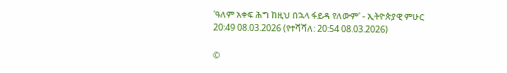'ዓለም አቀፍ ሕግ ከዚህ በኋላ ፋይዳ የለውም' - ኢትዮጵያዊ ምሁር
20:49 08.03.2026 (የተሻሻለ: 20:54 08.03.2026)

©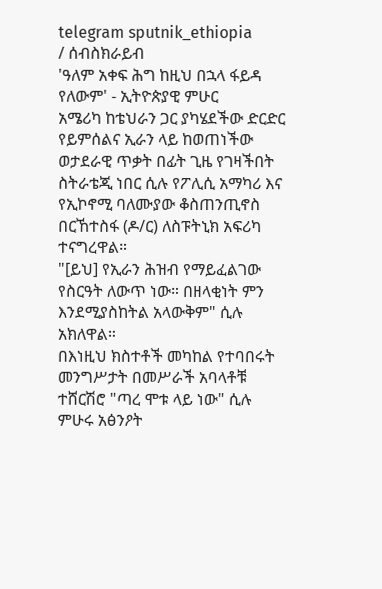telegram sputnik_ethiopia
/ ሰብስክራይብ
'ዓለም አቀፍ ሕግ ከዚህ በኋላ ፋይዳ የለውም' - ኢትዮጵያዊ ምሁር
አሜሪካ ከቴህራን ጋር ያካሄደችው ድርድር የይምሰልና ኢራን ላይ ከወጠነችው ወታደራዊ ጥቃት በፊት ጊዜ የገዛችበት ስትራቴጂ ነበር ሲሉ የፖሊሲ አማካሪ እና የኢኮኖሚ ባለሙያው ቆስጠንጢኖስ በርኸተስፋ (ዶ/ር) ለስፑትኒክ አፍሪካ ተናግረዋል።
"[ይህ] የኢራን ሕዝብ የማይፈልገው የስርዓት ለውጥ ነው። በዘላቂነት ምን እንደሚያስከትል አላውቅም" ሲሉ አክለዋል።
በእነዚህ ክስተቶች መካከል የተባበሩት መንግሥታት በመሥራች አባላቶቹ ተሸርሽሮ "ጣረ ሞቱ ላይ ነው" ሲሉ ምሁሩ አፅንዖት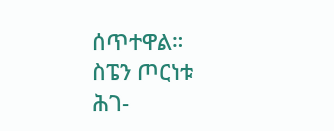ሰጥተዋል።
ስፔን ጦርነቱ ሕገ-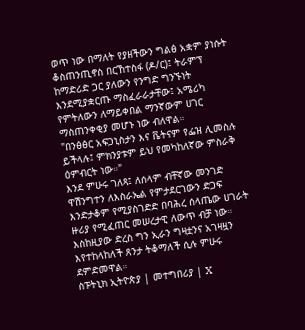ወጥ ነው በማለት የያዘችውን ግልፅ አቋም ያነሱት ቆስጠንጢኖስ በርኸተስፋ (ዶ/ር)፤ ትራምፕ ከማድሪድ ጋር ያለውን የንግድ ግንኙነት እንደሚያቋርጡ ማስፈራራታቸው፤ አሜሪካ የምትለውን ለማይቀበል ማንኛውም ሀገር ማስጠንቀቂያ መሆኑ ነው ብለዋል።
"በንፅፅር አፍጋኒስታን እና ቬትናም የፌዝ ሊመስሉ ይችላሉ፤ ምክንያቱም ይህ የመካከለኛው ምስራቅ ዕምብርት ነው።"
እንደ ምሁሩ ገለጻ፤ ለሰላም ብቸኛው መንገድ ዋሽንግተን ለእስራኤል የምታደርገውን ድጋፍ እንድታቆም የሚያስገድድ በባሕረ ሰላጤው ሀገራት ዙሪያ የሚፈጠር መሠረታዊ ለውጥ ብቻ ነው።
እስከዚያው ድረስ ግን ኢራን ግዛቷንና አገዛዟን እየተከላከለች ጸንታ ትቆማለች ሲሉ ምሁሩ ደምድመዋል።
ስፑትኒክ ኢትዮጵያ | መተግበሪያ | X